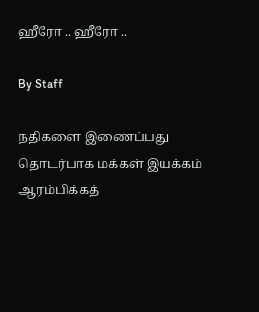ஹீரோ .. ஹீரோ ..

By Staff

நதிகளை இணைப்பது தொடர்பாக மக்கள் இயக்கம் ஆரம்பிக்கத்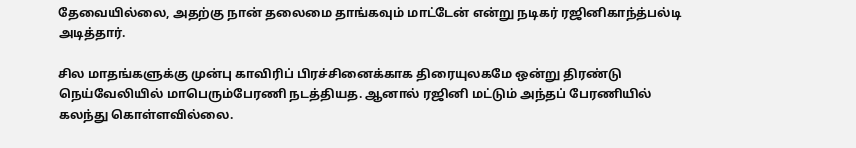தேவையில்லை, அதற்கு நான் தலைமை தாங்கவும் மாட்டேன் என்று நடிகர் ரஜினிகாந்த்பல்டி அடித்தார்.

சில மாதங்களுக்கு முன்பு காவிரிப் பிரச்சினைக்காக திரையுலகமே ஒன்று திரண்டு நெய்வேலியில் மாபெரும்பேரணி நடத்தியத. ஆனால் ரஜினி மட்டும் அந்தப் பேரணியில் கலந்து கொள்ளவில்லை.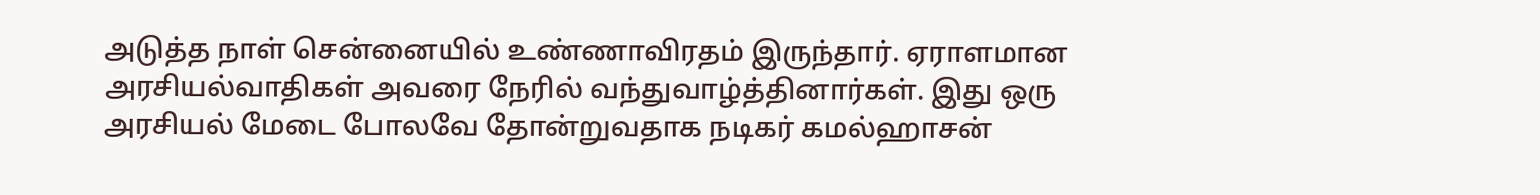அடுத்த நாள் சென்னையில் உண்ணாவிரதம் இருந்தார். ஏராளமான அரசியல்வாதிகள் அவரை நேரில் வந்துவாழ்த்தினார்கள். இது ஒரு அரசியல் மேடை போலவே தோன்றுவதாக நடிகர் கமல்ஹாசன்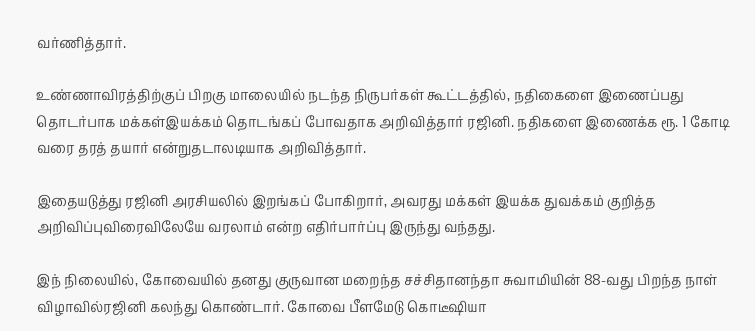வர்ணித்தார்.

உண்ணாவிரத்திற்குப் பிறகு மாலையில் நடந்த நிருபர்கள் கூட்டத்தில், நதிகைளை இணைப்பது தொடர்பாக மக்கள்இயக்கம் தொடங்கப் போவதாக அறிவித்தார் ரஜினி. நதிகளை இணைக்க ரூ. 1 கோடி வரை தரத் தயார் என்றுதடாலடியாக அறிவித்தார்.

இதையடுத்து ரஜினி அரசியலில் இறங்கப் போகிறார், அவரது மக்கள் இயக்க துவக்கம் குறித்த அறிவிப்புவிரைவிலேயே வரலாம் என்ற எதிர்பார்ப்பு இருந்து வந்தது.

இந் நிலையில், கோவையில் தனது குருவான மறைந்த சச்சிதானந்தா சுவாமியின் 88-வது பிறந்த நாள் விழாவில்ரஜினி கலந்து கொண்டார். கோவை பீளமேடு கொடீஷியா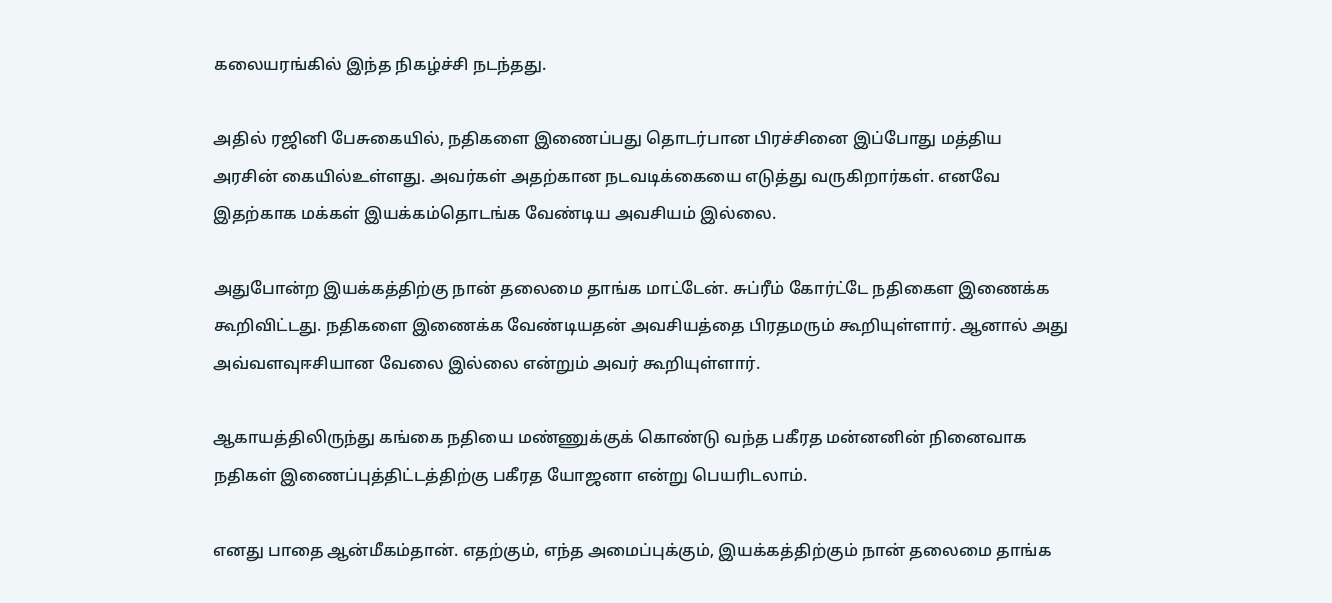கலையரங்கில் இந்த நிகழ்ச்சி நடந்தது.

அதில் ரஜினி பேசுகையில், நதிகளை இணைப்பது தொடர்பான பிரச்சினை இப்போது மத்திய அரசின் கையில்உள்ளது. அவர்கள் அதற்கான நடவடிக்கையை எடுத்து வருகிறார்கள். எனவே இதற்காக மக்கள் இயக்கம்தொடங்க வேண்டிய அவசியம் இல்லை.

அதுபோன்ற இயக்கத்திற்கு நான் தலைமை தாங்க மாட்டேன். சுப்ரீம் கோர்ட்டே நதிகைள இணைக்க கூறிவிட்டது. நதிகளை இணைக்க வேண்டியதன் அவசியத்தை பிரதமரும் கூறியுள்ளார். ஆனால் அது அவ்வளவுஈசியான வேலை இல்லை என்றும் அவர் கூறியுள்ளார்.

ஆகாயத்திலிருந்து கங்கை நதியை மண்ணுக்குக் கொண்டு வந்த பகீரத மன்னனின் நினைவாக நதிகள் இணைப்புத்திட்டத்திற்கு பகீரத யோஜனா என்று பெயரிடலாம்.

எனது பாதை ஆன்மீகம்தான். எதற்கும், எந்த அமைப்புக்கும், இயக்கத்திற்கும் நான் தலைமை தாங்க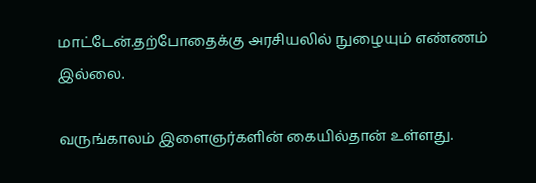மாட்டேன்.தற்போதைக்கு அரசியலில் நுழையும் எண்ணம் இல்லை.

வருங்காலம் இளைஞர்களின் கையில்தான் உள்ளது.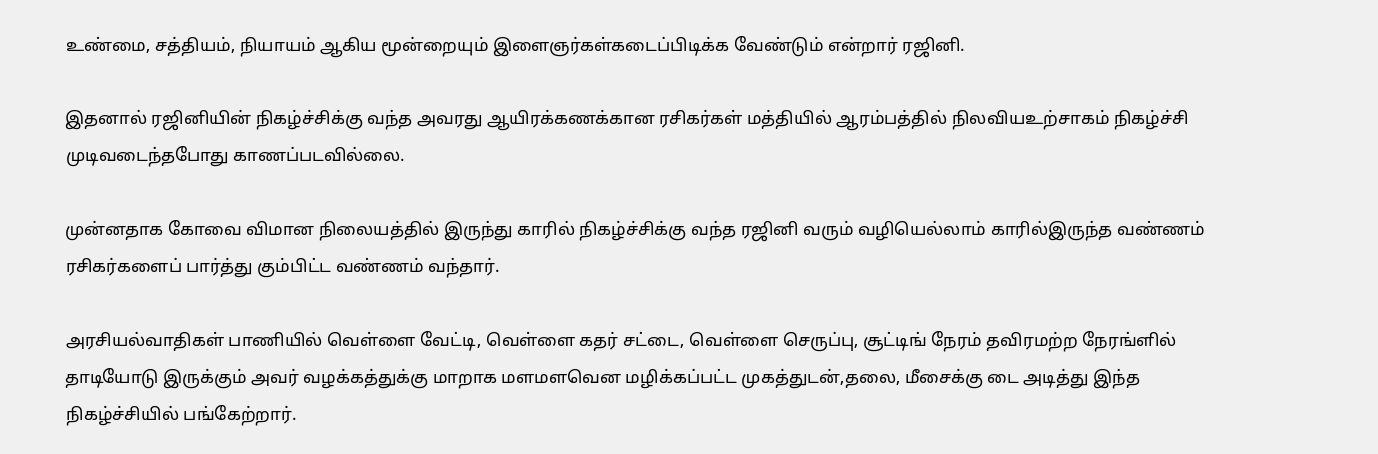உண்மை, சத்தியம், நியாயம் ஆகிய மூன்றையும் இளைஞர்கள்கடைப்பிடிக்க வேண்டும் என்றார் ரஜினி.

இதனால் ரஜினியின் நிகழ்ச்சிக்கு வந்த அவரது ஆயிரக்கணக்கான ரசிகர்கள் மத்தியில் ஆரம்பத்தில் நிலவியஉற்சாகம் நிகழ்ச்சி முடிவடைந்தபோது காணப்படவில்லை.

முன்னதாக கோவை விமான நிலையத்தில் இருந்து காரில் நிகழ்ச்சிக்கு வந்த ரஜினி வரும் வழியெல்லாம் காரில்இருந்த வண்ணம் ரசிகர்களைப் பார்த்து கும்பிட்ட வண்ணம் வந்தார்.

அரசியல்வாதிகள் பாணியில் வெள்ளை வேட்டி, வெள்ளை கதர் சட்டை, வெள்ளை செருப்பு, சூட்டிங் நேரம் தவிரமற்ற நேரங்ளில் தாடியோடு இருக்கும் அவர் வழக்கத்துக்கு மாறாக மளமளவென மழிக்கப்பட்ட முகத்துடன்,தலை, மீசைக்கு டை அடித்து இந்த நிகழ்ச்சியில் பங்கேற்றார்.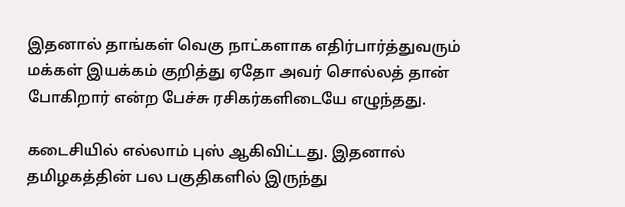இதனால் தாங்கள் வெகு நாட்களாக எதிர்பார்த்துவரும் மக்கள் இயக்கம் குறித்து ஏதோ அவர் சொல்லத் தான் போகிறார் என்ற பேச்சு ரசிகர்களிடையே எழுந்தது.

கடைசியில் எல்லாம் புஸ் ஆகிவிட்டது. இதனால் தமிழகத்தின் பல பகுதிகளில் இருந்து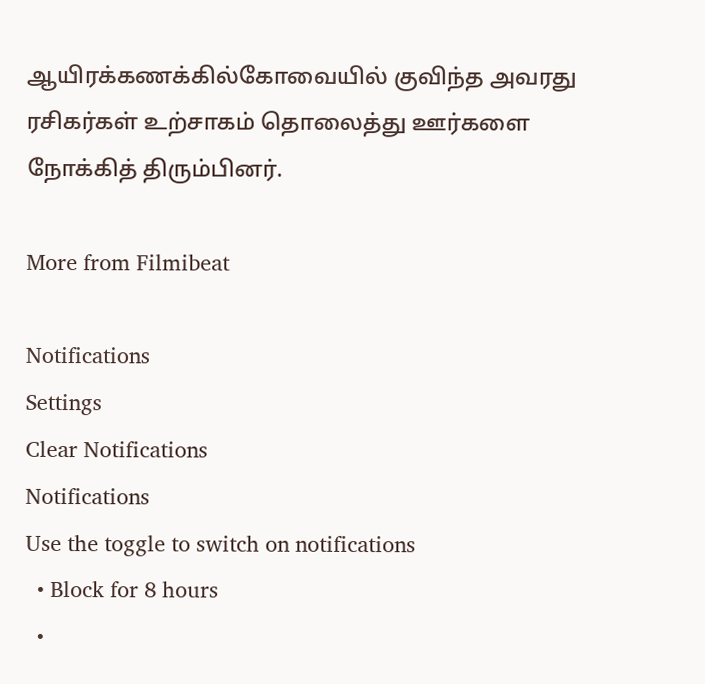ஆயிரக்கணக்கில்கோவையில் குவிந்த அவரது ரசிகர்கள் உற்சாகம் தொலைத்து ஊர்களை நோக்கித் திரும்பினர்.

More from Filmibeat

Notifications
Settings
Clear Notifications
Notifications
Use the toggle to switch on notifications
  • Block for 8 hours
  •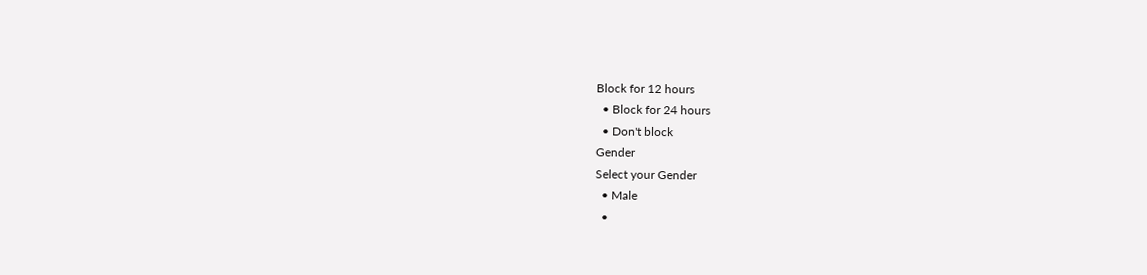Block for 12 hours
  • Block for 24 hours
  • Don't block
Gender
Select your Gender
  • Male
  •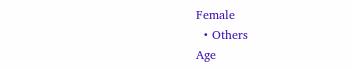Female
  • Others
Age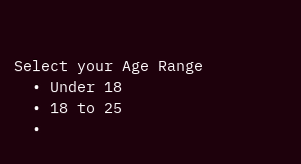Select your Age Range
  • Under 18
  • 18 to 25
  •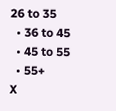26 to 35
  • 36 to 45
  • 45 to 55
  • 55+
X